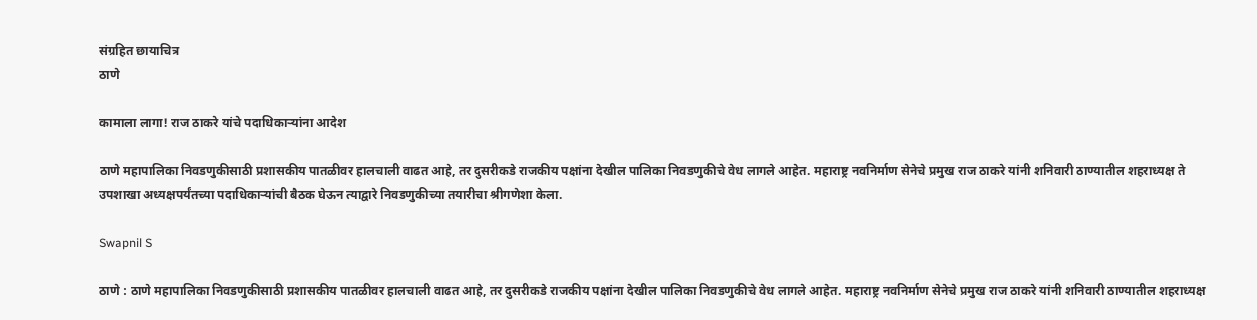संग्रहित छायाचित्र
ठाणे

कामाला लागा! राज ठाकरे यांचे पदाधिकाऱ्यांना आदेश

ठाणे महापालिका निवडणुकीसाठी प्रशासकीय पातळीवर हालचाली वाढत आहे, तर दुसरीकडे राजकीय पक्षांना देखील पालिका निवडणुकीचे वेध लागले आहेत. महाराष्ट्र नवनिर्माण सेनेचे प्रमुख राज ठाकरे यांनी शनिवारी ठाण्यातील शहराध्यक्ष ते उपशाखा अध्यक्षपर्यंतच्या पदाधिकाऱ्यांची बैठक घेऊन त्याद्वारे निवडणुकीच्या तयारीचा श्रीगणेशा केला.

Swapnil S

ठाणे : ठाणे महापालिका निवडणुकीसाठी प्रशासकीय पातळीवर हालचाली वाढत आहे, तर दुसरीकडे राजकीय पक्षांना देखील पालिका निवडणुकीचे वेध लागले आहेत. महाराष्ट्र नवनिर्माण सेनेचे प्रमुख राज ठाकरे यांनी शनिवारी ठाण्यातील शहराध्यक्ष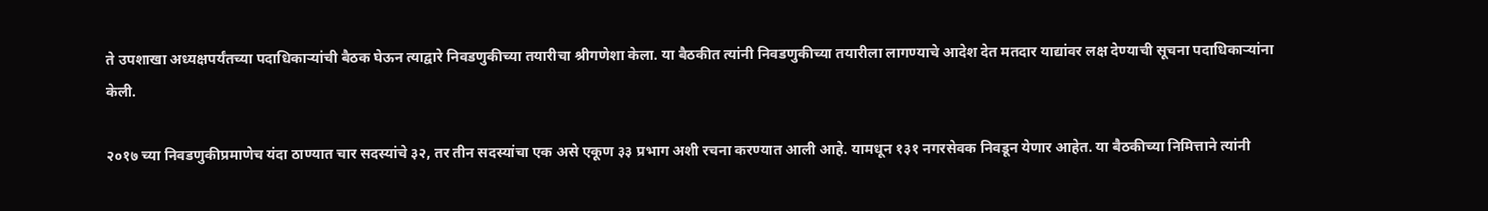ते उपशाखा अध्यक्षपर्यंतच्या पदाधिकाऱ्यांची बैठक घेऊन त्याद्वारे निवडणुकीच्या तयारीचा श्रीगणेशा केला. या बैठकीत त्यांनी निवडणुकीच्या तयारीला लागण्याचे आदेश देत मतदार याद्यांवर लक्ष देण्याची सूचना पदाधिकाऱ्यांना केली.

२०१७ च्या निवडणुकीप्रमाणेच यंदा ठाण्यात चार सदस्यांचे ३२, तर तीन सदस्यांचा एक असे एकूण ३३ प्रभाग अशी रचना करण्यात आली आहे. यामधून १३१ नगरसेवक निवडून येणार आहेत. या बैठकीच्या निमित्ताने त्यांनी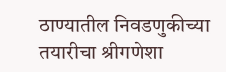ठाण्यातील निवडणुकीच्या तयारीचा श्रीगणेशा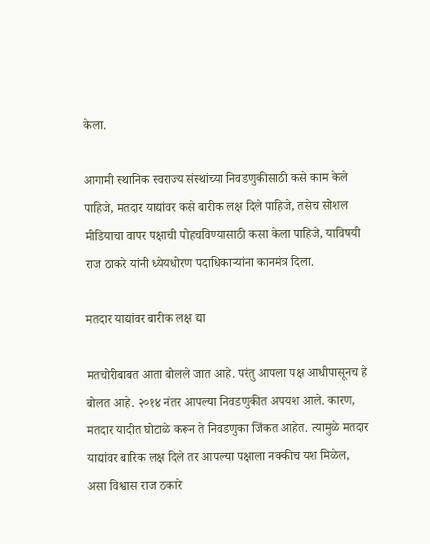केला.

आगामी स्थानिक स्वराज्य संस्थांच्या निवडणुकीसाठी कसे काम केले पाहिजे, मतदार याद्यांवर कसे बारीक लक्ष दिले पाहिजे, तसेच सोशल मीडियाचा वापर पक्षाची पोहचविण्यासाठी कसा केला पाहिजे, याविषयी राज ठाकरे यांनी ध्येयधोरण पदाधिकाऱ्यांना कानमंत्र दिला.

मतदार याद्यांवर बारीक लक्ष द्या

मतचोरीबाबत आता बोलले जात आहे. परंतु आपला पक्ष आधीपासूनच हे बोलत आहे. २०१४ नंतर आपल्या निवडणुकीत अपयश आले. कारण, मतदार यादीत घोटाळे करून ते निवडणुका जिंकत आहेत. त्यामुळे मतदार याद्यांवर बारिक लक्ष दिले तर आपल्या पक्षाला नक्कीच यश मिळेल, असा विश्वास राज ठकारे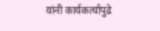यांनी कार्यकर्त्यापुढे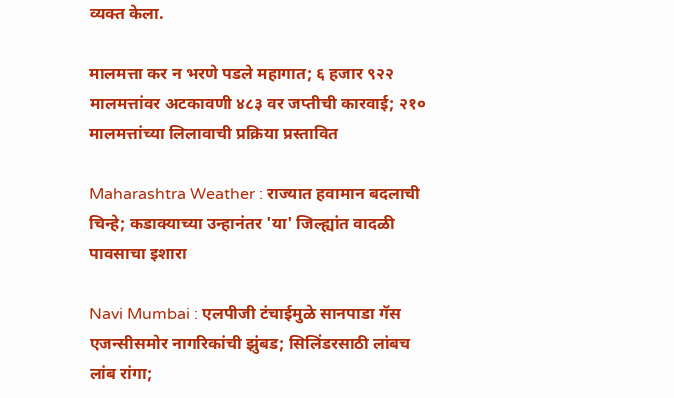व्यक्त केला.

मालमत्ता कर न भरणे पडले महागात; ६ हजार ९२२ मालमत्तांवर अटकावणी ४८३ वर जप्तीची कारवाई; २१० मालमत्तांच्या लिलावाची प्रक्रिया प्रस्तावित

Maharashtra Weather : राज्यात हवामान बदलाची चिन्हे; कडाक्याच्या उन्हानंतर 'या' जिल्ह्यांत वादळी पावसाचा इशारा

Navi Mumbai : एलपीजी टंचाईमुळे सानपाडा गॅस एजन्सीसमोर नागरिकांची झुंबड; सिलिंडरसाठी लांबच लांब रांगा;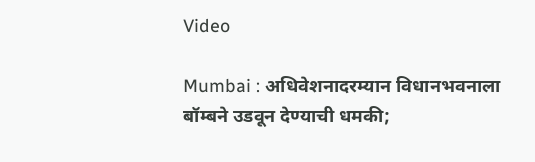Video

Mumbai : अधिवेशनादरम्यान विधानभवनाला बॉम्बने उडवून देण्याची धमकी;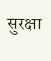सुरक्षा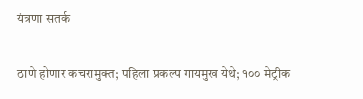यंत्रणा सतर्क

ठाणे होणार कचरामुक्त; पहिला प्रकल्प गायमुख येथे; १०० मेट्रीक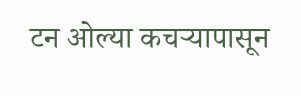टन ओल्या कचऱ्यापासून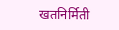खतनिर्मिती